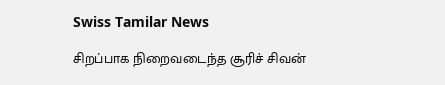Swiss Tamilar News

சிறப்பாக நிறைவடைந்த சூரிச் சிவன்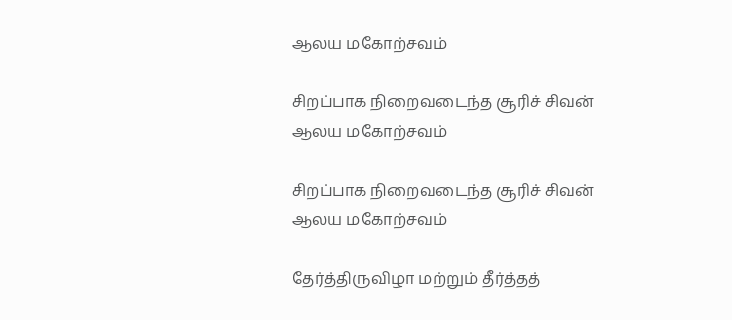ஆலய மகோற்சவம்

சிறப்பாக நிறைவடைந்த சூரிச் சிவன் ஆலய மகோற்சவம்

சிறப்பாக நிறைவடைந்த சூரிச் சிவன் ஆலய மகோற்சவம்

தேர்த்திருவிழா மற்றும் தீர்த்தத்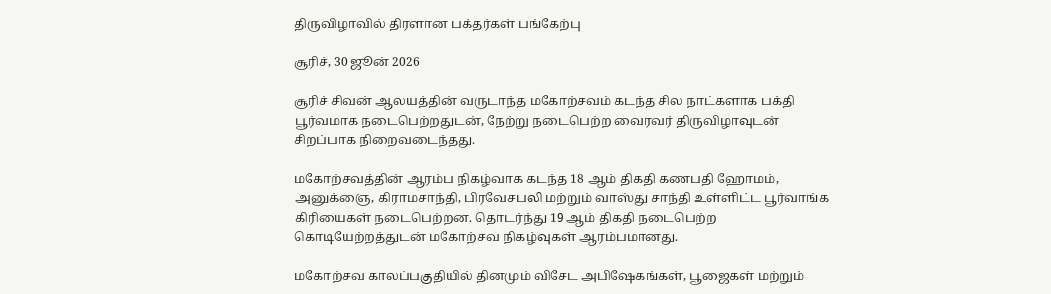திருவிழாவில் திரளான பக்தர்கள் பங்கேற்பு

சூரிச், 30 ஜூன் 2026

சூரிச் சிவன் ஆலயத்தின் வருடாந்த மகோற்சவம் கடந்த சில நாட்களாக பக்தி பூர்வமாக நடைபெற்றதுடன், நேற்று நடைபெற்ற வைரவர் திருவிழாவுடன் சிறப்பாக நிறைவடைந்தது.

மகோற்சவத்தின் ஆரம்ப நிகழ்வாக கடந்த 18 ஆம் திகதி கணபதி ஹோமம், அனுக்ஞை, கிராமசாந்தி, பிரவேசபலி மற்றும் வாஸ்து சாந்தி உள்ளிட்ட பூர்வாங்க கிரியைகள் நடைபெற்றன. தொடர்ந்து 19 ஆம் திகதி நடைபெற்ற கொடியேற்றத்துடன் மகோற்சவ நிகழ்வுகள் ஆரம்பமானது.

மகோற்சவ காலப்பகுதியில் தினமும் விசேட அபிஷேகங்கள், பூஜைகள் மற்றும்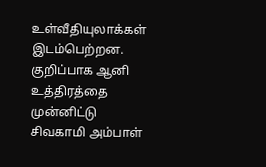உள்வீதியுலாக்கள் இடம்பெற்றன. குறிப்பாக ஆனி உத்திரத்தை முன்னிட்டு சிவகாமி அம்பாள்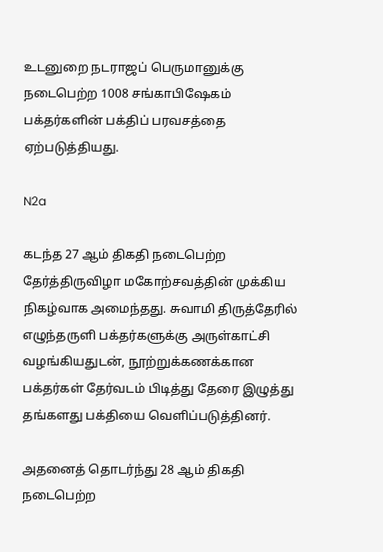உடனுறை நடராஜப் பெருமானுக்கு நடைபெற்ற 1008 சங்காபிஷேகம் பக்தர்களின் பக்திப் பரவசத்தை ஏற்படுத்தியது.

N2a

கடந்த 27 ஆம் திகதி நடைபெற்ற தேர்த்திருவிழா மகோற்சவத்தின் முக்கிய நிகழ்வாக அமைந்தது. சுவாமி திருத்தேரில் எழுந்தருளி பக்தர்களுக்கு அருள்காட்சி வழங்கியதுடன், நூற்றுக்கணக்கான பக்தர்கள் தேர்வடம் பிடித்து தேரை இழுத்து தங்களது பக்தியை வெளிப்படுத்தினர்.

அதனைத் தொடர்ந்து 28 ஆம் திகதி நடைபெற்ற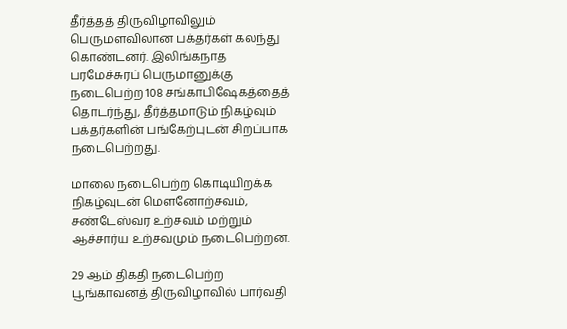தீர்த்தத் திருவிழாவிலும் பெருமளவிலான பக்தர்கள் கலந்து கொண்டனர். இலிங்கநாத பரமேச்சுரப் பெருமானுக்கு நடைபெற்ற 108 சங்காபிஷேகத்தைத் தொடர்ந்து, தீர்த்தமாடும் நிகழ்வும் பக்தர்களின் பங்கேற்புடன் சிறப்பாக நடைபெற்றது.

மாலை நடைபெற்ற கொடியிறக்க நிகழ்வுடன் மௌனோற்சவம், சண்டேஸ்வர உற்சவம் மற்றும் ஆச்சார்ய உற்சவமும் நடைபெற்றன.

29 ஆம் திகதி நடைபெற்ற பூங்காவனத் திருவிழாவில் பார்வதி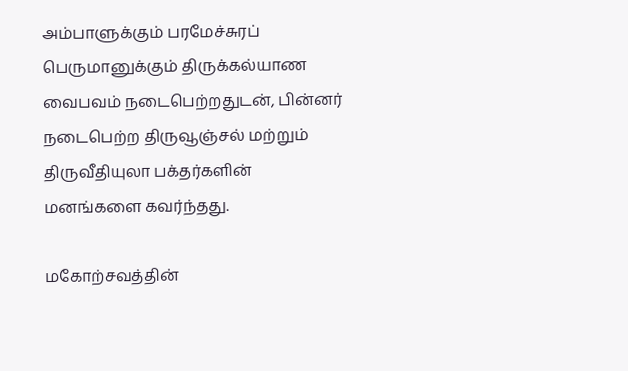அம்பாளுக்கும் பரமேச்சுரப் பெருமானுக்கும் திருக்கல்யாண வைபவம் நடைபெற்றதுடன், பின்னர் நடைபெற்ற திருவூஞ்சல் மற்றும் திருவீதியுலா பக்தர்களின் மனங்களை கவர்ந்தது.

மகோற்சவத்தின்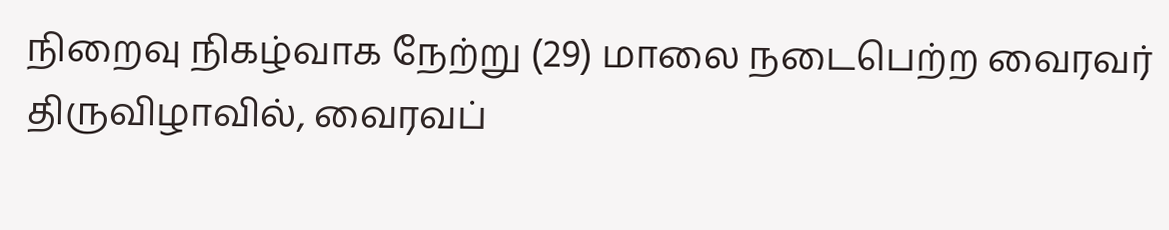நிறைவு நிகழ்வாக நேற்று (29) மாலை நடைபெற்ற வைரவர் திருவிழாவில், வைரவப்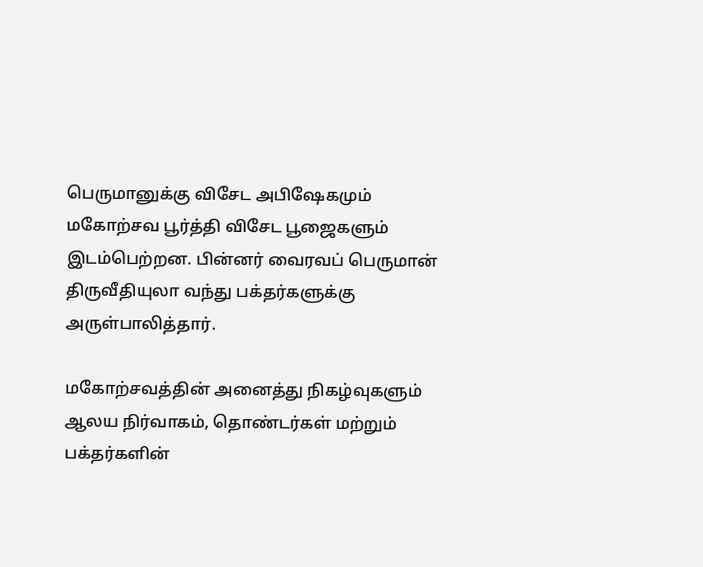பெருமானுக்கு விசேட அபிஷேகமும் மகோற்சவ பூர்த்தி விசேட பூஜைகளும் இடம்பெற்றன. பின்னர் வைரவப் பெருமான் திருவீதியுலா வந்து பக்தர்களுக்கு அருள்பாலித்தார்.

மகோற்சவத்தின் அனைத்து நிகழ்வுகளும் ஆலய நிர்வாகம், தொண்டர்கள் மற்றும் பக்தர்களின்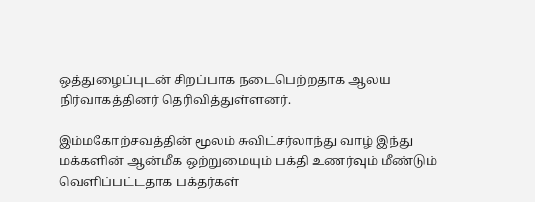ஒத்துழைப்புடன் சிறப்பாக நடைபெற்றதாக ஆலய நிர்வாகத்தினர் தெரிவித்துள்ளனர்.

இம்மகோற்சவத்தின் மூலம் சுவிட்சர்லாந்து வாழ் இந்து மக்களின் ஆன்மீக ஒற்றுமையும் பக்தி உணர்வும் மீண்டும் வெளிப்பட்டதாக பக்தர்கள்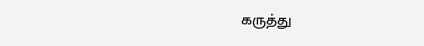கருத்து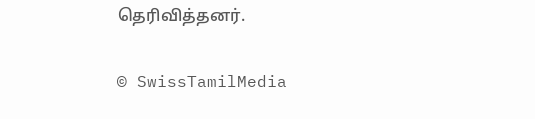தெரிவித்தனர்.

© SwissTamilMedia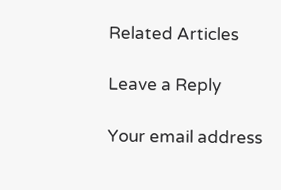Related Articles

Leave a Reply

Your email address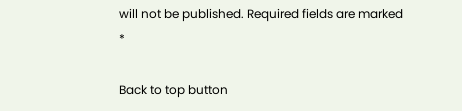will not be published. Required fields are marked *

Back to top button